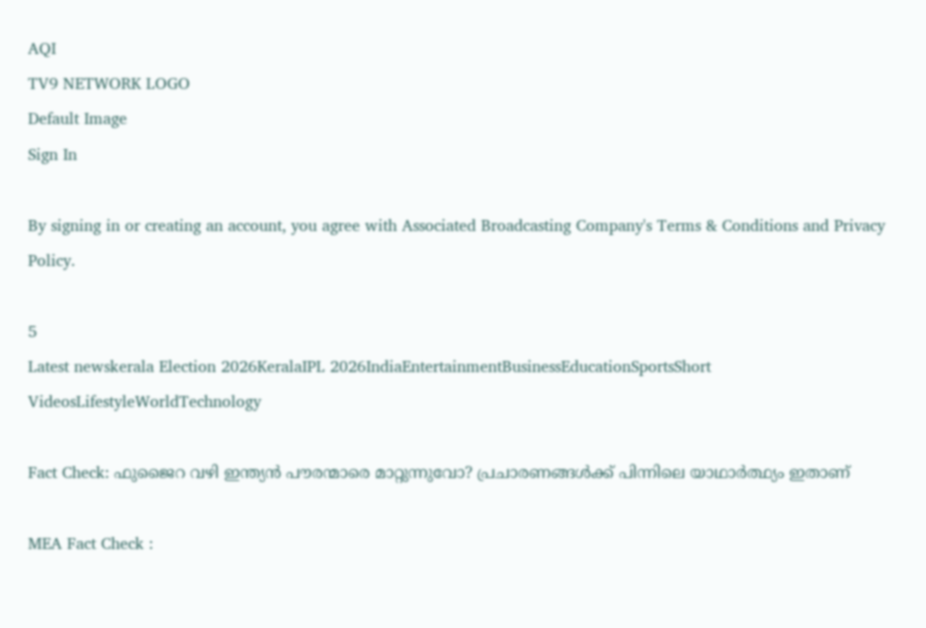AQI
TV9 NETWORK LOGO
Default Image
Sign In

By signing in or creating an account, you agree with Associated Broadcasting Company's Terms & Conditions and Privacy Policy.

5
Latest newskerala Election 2026KeralaIPL 2026IndiaEntertainmentBusinessEducationSportsShort VideosLifestyleWorldTechnology

Fact Check: ഫുജൈറ വഴി ഇന്ത്യന്‍ പൗരന്മാരെ മാറ്റുന്നുവോ? പ്രചാരണങ്ങള്‍ക്ക് പിന്നിലെ യാഥാര്‍ത്ഥ്യം ഇതാണ്‌

MEA Fact Check :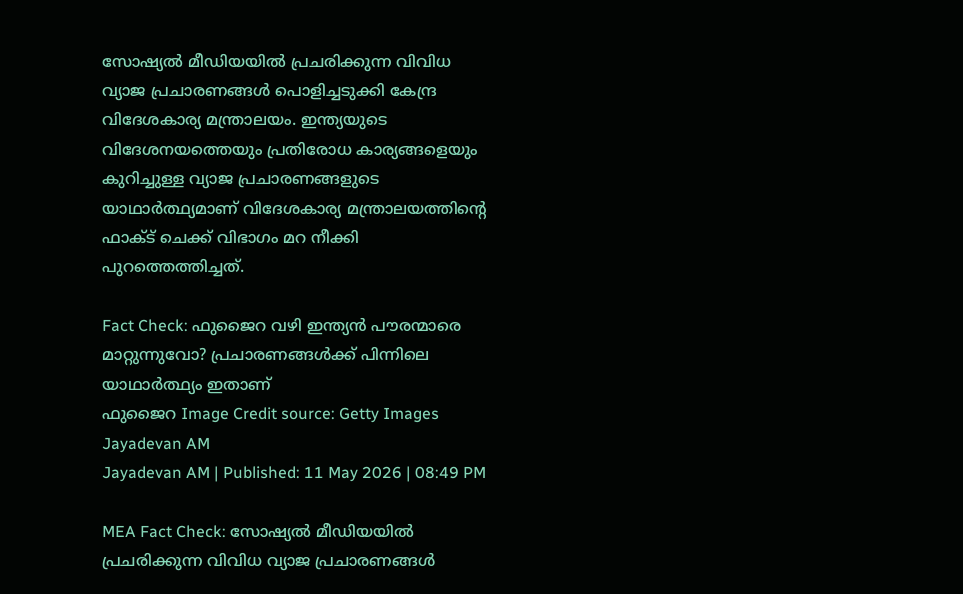സോഷ്യല്‍ മീഡിയയില്‍ പ്രചരിക്കുന്ന വിവിധ വ്യാജ പ്രചാരണങ്ങള്‍ പൊളിച്ചടുക്കി കേന്ദ്ര വിദേശകാര്യ മന്ത്രാലയം. ഇന്ത്യയുടെ വിദേശനയത്തെയും പ്രതിരോധ കാര്യങ്ങളെയും കുറിച്ചുള്ള വ്യാജ പ്രചാരണങ്ങളുടെ യാഥാര്‍ത്ഥ്യമാണ്‌ വിദേശകാര്യ മന്ത്രാലയത്തിന്റെ ഫാക്ട് ചെക്ക് വിഭാഗം മറ നീക്കി പുറത്തെത്തിച്ചത്.

Fact Check: ഫുജൈറ വഴി ഇന്ത്യന്‍ പൗരന്മാരെ മാറ്റുന്നുവോ? പ്രചാരണങ്ങള്‍ക്ക് പിന്നിലെ യാഥാര്‍ത്ഥ്യം ഇതാണ്‌
ഫുജൈറ Image Credit source: Getty Images
Jayadevan AM
Jayadevan AM | Published: 11 May 2026 | 08:49 PM

MEA Fact Check: സോഷ്യല്‍ മീഡിയയില്‍ പ്രചരിക്കുന്ന വിവിധ വ്യാജ പ്രചാരണങ്ങള്‍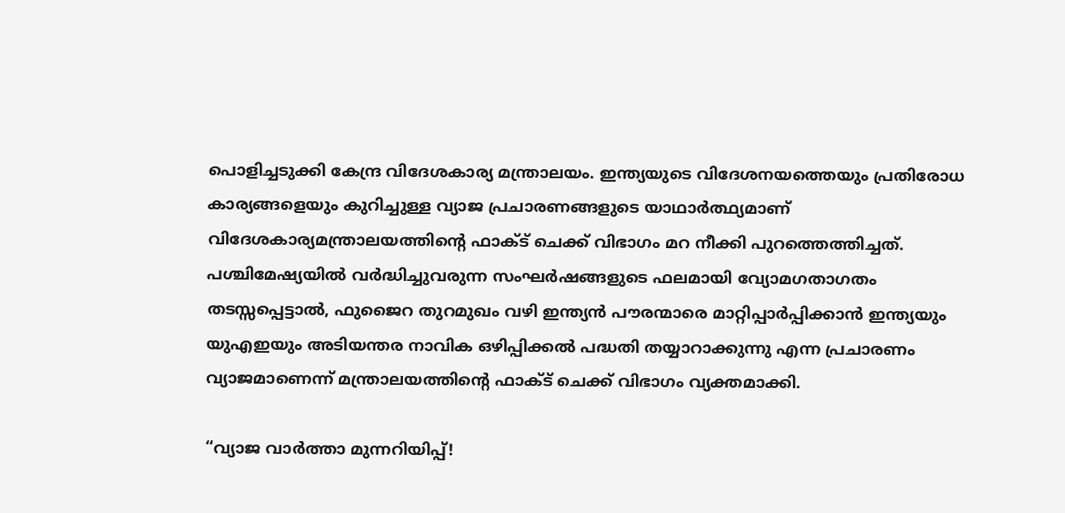പൊളിച്ചടുക്കി കേന്ദ്ര വിദേശകാര്യ മന്ത്രാലയം. ഇന്ത്യയുടെ വിദേശനയത്തെയും പ്രതിരോധ കാര്യങ്ങളെയും കുറിച്ചുള്ള വ്യാജ പ്രചാരണങ്ങളുടെ യാഥാര്‍ത്ഥ്യമാണ്‌ വിദേശകാര്യമന്ത്രാലയത്തിന്റെ ഫാക്ട് ചെക്ക് വിഭാഗം മറ നീക്കി പുറത്തെത്തിച്ചത്. പശ്ചിമേഷ്യയിൽ വർദ്ധിച്ചുവരുന്ന സംഘർഷങ്ങളുടെ ഫലമായി വ്യോമഗതാഗതം തടസ്സപ്പെട്ടാൽ, ഫുജൈറ തുറമുഖം വഴി ഇന്ത്യൻ പൗരന്മാരെ മാറ്റിപ്പാർപ്പിക്കാൻ ഇന്ത്യയും യുഎഇയും അടിയന്തര നാവിക ഒഴിപ്പിക്കൽ പദ്ധതി തയ്യാറാക്കുന്നു എന്ന പ്രചാരണം വ്യാജമാണെന്ന് മന്ത്രാലയത്തിന്റെ ഫാക്ട് ചെക്ക് വിഭാഗം വ്യക്തമാക്കി.

“വ്യാജ വാർത്താ മുന്നറിയിപ്പ്!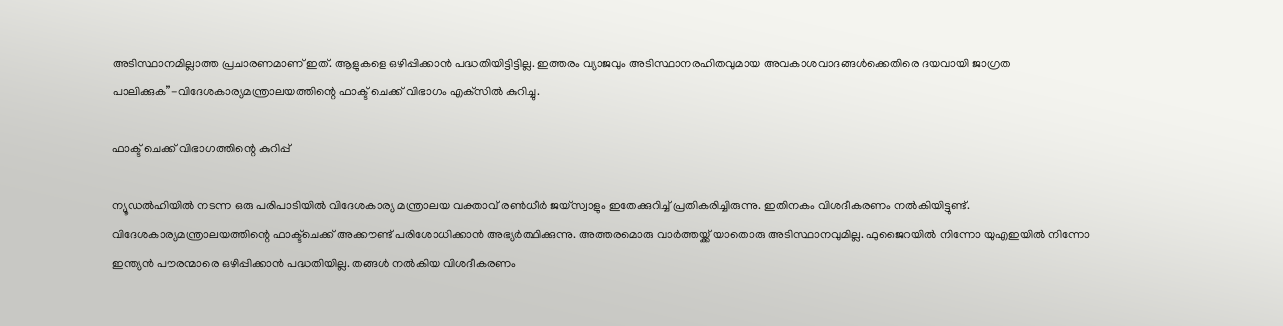അടിസ്ഥാനമില്ലാത്ത പ്രചാരണമാണ് ഇത്. ആളുകളെ ഒഴിപ്പിക്കാൻ പദ്ധതിയിട്ടിട്ടില്ല. ഇത്തരം വ്യാജവും അടിസ്ഥാനരഹിതവുമായ അവകാശവാദങ്ങൾക്കെതിരെ ദയവായി ജാഗ്രത പാലിക്കുക”-വിദേശകാര്യമന്ത്രാലയത്തിന്റെ ഫാക്ട് ചെക്ക് വിഭാഗം എക്‌സില്‍ കുറിച്ചു.

ഫാക്ട് ചെക്ക് വിഭാഗത്തിന്റെ കുറിപ്പ്‌

ന്യൂഡല്‍ഹിയില്‍ നടന്ന ഒരു പരിപാടിയില്‍ വിദേശകാര്യ മന്ത്രാലയ വക്താവ് രണ്‍ധീര്‍ ജയ്‌സ്വാളും ഇതേക്കുറിച്ച് പ്രതികരിച്ചിരുന്നു. ഇതിനകം വിശദീകരണം നല്‍കിയിട്ടുണ്ട്. വിദേശകാര്യമന്ത്രാലയത്തിന്റെ ഫാക്ട്‌ചെക്ക് അക്കൗണ്ട് പരിശോധിക്കാന്‍ അഭ്യര്‍ത്ഥിക്കുന്നു. അത്തരമൊരു വാർത്തയ്ക്ക് യാതൊരു അടിസ്ഥാനവുമില്ല. ഫുജൈറയിൽ നിന്നോ യുഎഇയിൽ നിന്നോ ഇന്ത്യൻ പൗരന്മാരെ ഒഴിപ്പിക്കാൻ പദ്ധതിയില്ല. തങ്ങള്‍ നല്‍കിയ വിശദീകരണം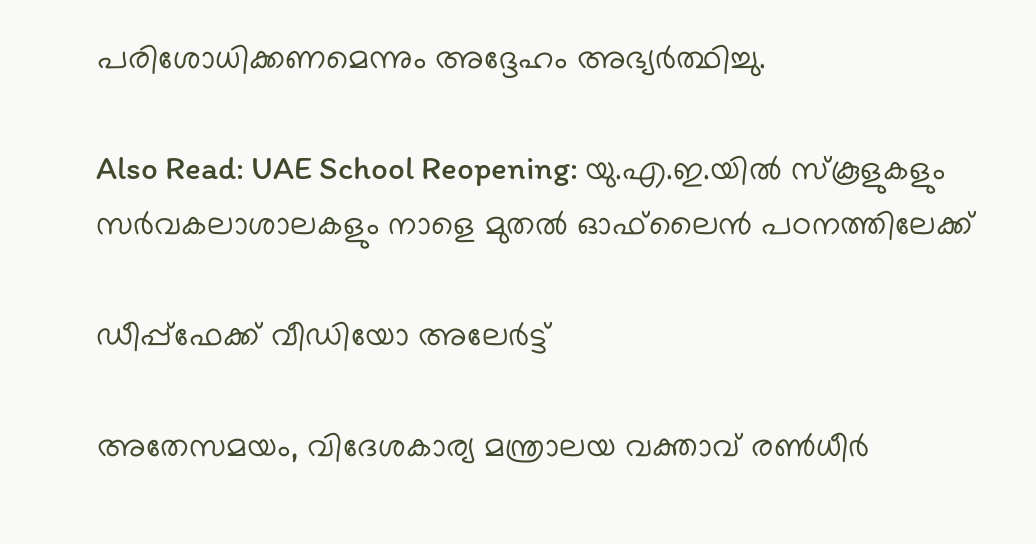പരിശോധിക്കണമെന്നും അദ്ദേഹം അഭ്യര്‍ത്ഥിച്ചു.

Also Read: UAE School Reopening: യു.എ.ഇ.യിൽ സ്‌കൂളുകളും സർവകലാശാലകളും നാളെ മുതൽ ഓഫ്‌ലൈൻ പഠനത്തിലേക്ക്

ഡീപ്പ്ഫേക്ക് വീഡിയോ അലേർട്ട്

അതേസമയം, വിദേശകാര്യ മന്ത്രാലയ വക്താവ് രൺധീർ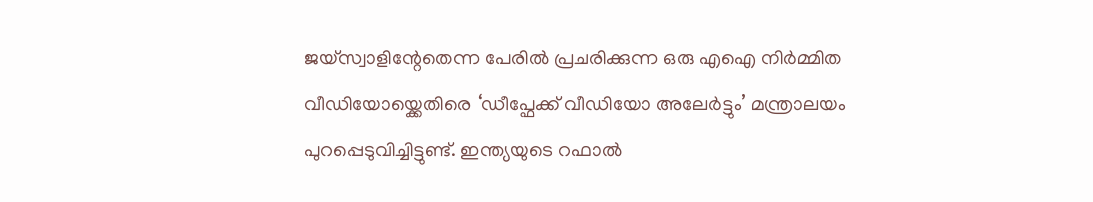ജയ്‌സ്വാളിന്റേതെന്ന പേരിൽ പ്രചരിക്കുന്ന ഒരു എഐ നിർമ്മിത വീഡിയോയ്ക്കെതിരെ ‘ഡീപ്ഫേക്ക് വീഡിയോ അലേർട്ടും’ മന്ത്രാലയം പുറപ്പെടുവിച്ചിട്ടുണ്ട്. ഇന്ത്യയുടെ റഫാൽ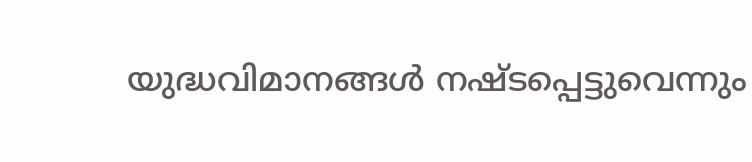യുദ്ധവിമാനങ്ങൾ നഷ്ടപ്പെട്ടുവെന്നും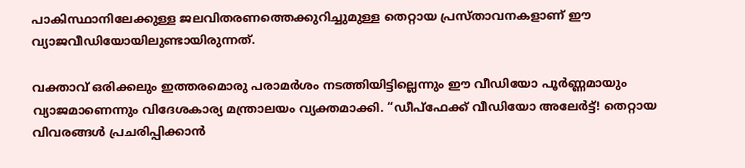പാകിസ്ഥാനിലേക്കുള്ള ജലവിതരണത്തെക്കുറിച്ചുമുള്ള തെറ്റായ പ്രസ്താവനകളാണ് ഈ വ്യാജവീഡിയോയിലുണ്ടായിരുന്നത്.

വക്താവ് ഒരിക്കലും ഇത്തരമൊരു പരാമർശം നടത്തിയിട്ടില്ലെന്നും ഈ വീഡിയോ പൂർണ്ണമായും വ്യാജമാണെന്നും വിദേശകാര്യ മന്ത്രാലയം വ്യക്തമാക്കി. “ഡീപ്ഫേക്ക് വീഡിയോ അലേർട്ട്! തെറ്റായ വിവരങ്ങൾ പ്രചരിപ്പിക്കാൻ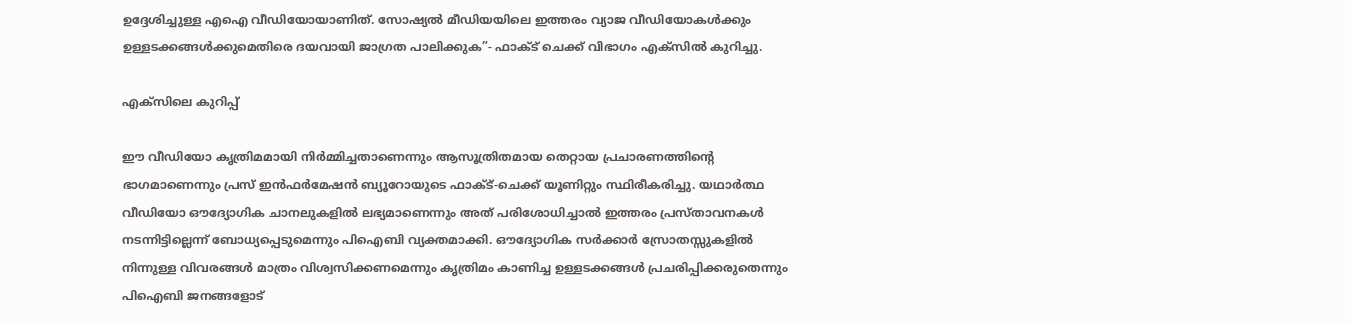ഉദ്ദേശിച്ചുള്ള എഐ വീഡിയോയാണിത്. സോഷ്യൽ മീഡിയയിലെ ഇത്തരം വ്യാജ വീഡിയോകൾക്കും ഉള്ളടക്കങ്ങൾക്കുമെതിരെ ദയവായി ജാഗ്രത പാലിക്കുക”- ഫാക്ട് ചെക്ക് വിഭാഗം എക്‌സില്‍ കുറിച്ചു.

എക്‌സിലെ കുറിപ്പ്‌

ഈ വീഡിയോ കൃത്രിമമായി നിർമ്മിച്ചതാണെന്നും ആസൂത്രിതമായ തെറ്റായ പ്രചാരണത്തിന്റെ ഭാഗമാണെന്നും പ്രസ് ഇൻഫർമേഷൻ ബ്യൂറോയുടെ ഫാക്ട്-ചെക്ക് യൂണിറ്റും സ്ഥിരീകരിച്ചു. യഥാർത്ഥ വീഡിയോ ഔദ്യോഗിക ചാനലുകളിൽ ലഭ്യമാണെന്നും അത് പരിശോധിച്ചാൽ ഇത്തരം പ്രസ്താവനകൾ നടന്നിട്ടില്ലെന്ന് ബോധ്യപ്പെടുമെന്നും പിഐബി വ്യക്തമാക്കി. ഔദ്യോഗിക സർക്കാർ സ്രോതസ്സുകളിൽ നിന്നുള്ള വിവരങ്ങൾ മാത്രം വിശ്വസിക്കണമെന്നും കൃത്രിമം കാണിച്ച ഉള്ളടക്കങ്ങൾ പ്രചരിപ്പിക്കരുതെന്നും പിഐബി ജനങ്ങളോട്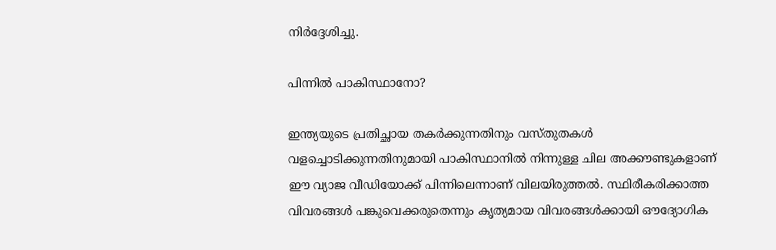നിർദ്ദേശിച്ചു.

പിന്നില്‍ പാകിസ്ഥാനോ?

ഇന്ത്യയുടെ പ്രതിച്ഛായ തകർക്കുന്നതിനും വസ്തുതകൾ വളച്ചൊടിക്കുന്നതിനുമായി പാകിസ്ഥാനിൽ നിന്നുള്ള ചില അക്കൗണ്ടുകളാണ് ഈ വ്യാജ വീഡിയോക്ക് പിന്നിലെന്നാണ് വിലയിരുത്തല്‍. സ്ഥിരീകരിക്കാത്ത വിവരങ്ങൾ പങ്കുവെക്കരുതെന്നും കൃത്യമായ വിവരങ്ങൾക്കായി ഔദ്യോഗിക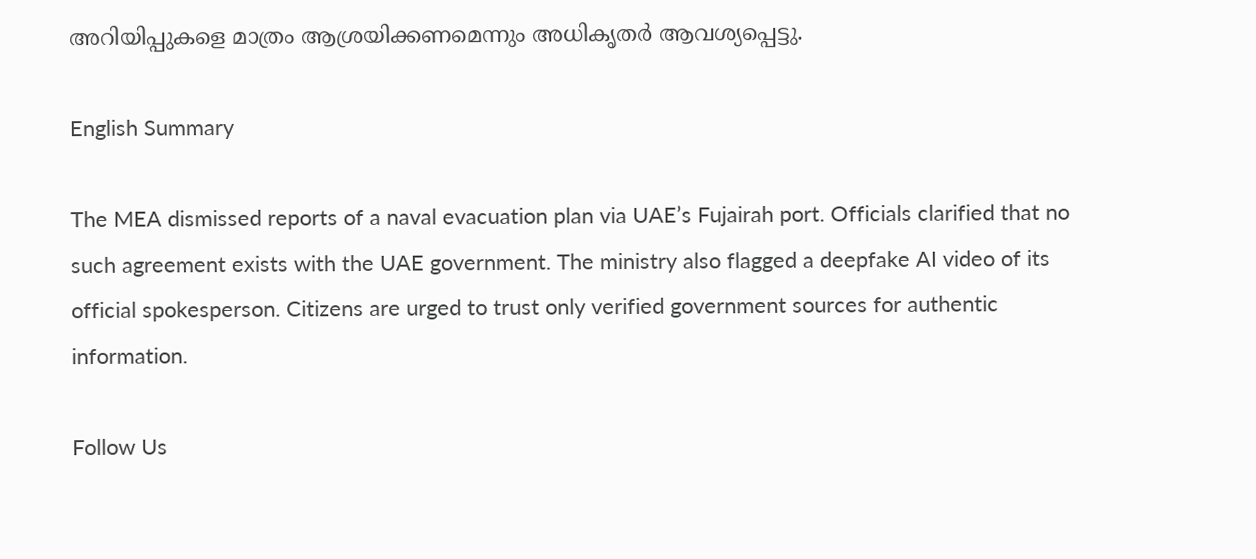അറിയിപ്പുകളെ മാത്രം ആശ്രയിക്കണമെന്നും അധികൃതർ ആവശ്യപ്പെട്ടു.

English Summary

The MEA dismissed reports of a naval evacuation plan via UAE’s Fujairah port. Officials clarified that no such agreement exists with the UAE government. The ministry also flagged a deepfake AI video of its official spokesperson. Citizens are urged to trust only verified government sources for authentic information.

Follow Us